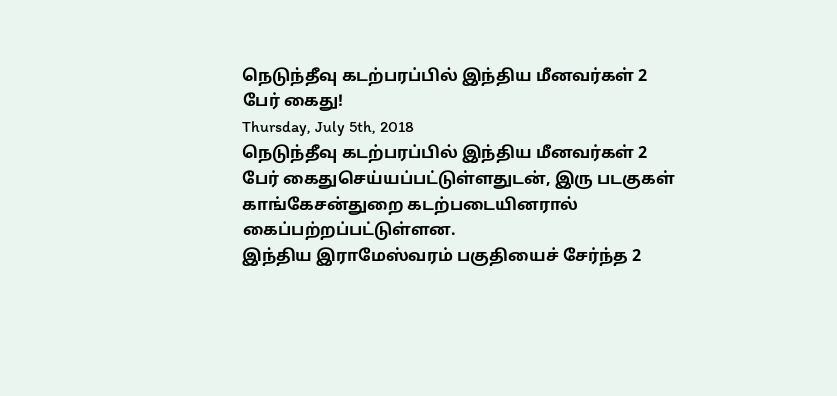நெடுந்தீவு கடற்பரப்பில் இந்திய மீனவர்கள் 2 பேர் கைது!
Thursday, July 5th, 2018
நெடுந்தீவு கடற்பரப்பில் இந்திய மீனவர்கள் 2 பேர் கைதுசெய்யப்பட்டுள்ளதுடன், இரு படகுகள் காங்கேசன்துறை கடற்படையினரால் கைப்பற்றப்பட்டுள்ளன.
இந்திய இராமேஸ்வரம் பகுதியைச் சேர்ந்த 2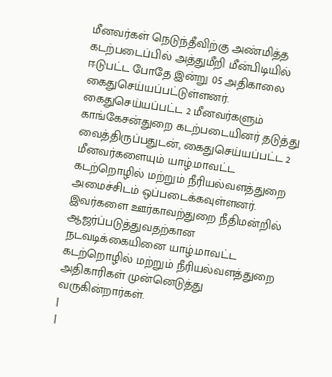மீனவர்கள் நெடுந்தீவிற்கு அண்மித்த கடற்படைப்பில் அத்துமீறி மீன்பிடியில் ஈடுபட்ட போதே இன்று 05 அதிகாலை கைதுசெய்யப்பட்டுள்ளனர்.
கைதுசெய்யப்பட்ட 2 மீனவர்களும் காங்கேசன்துறை கடற்படையினர் தடுத்து வைத்திருப்பதுடன், கைதுசெய்யப்பட்ட 2 மீனவர்களையும் யாழ்.மாவட்ட கடற்றொழில் மற்றும் நீரியல்வளத்துறை அமைச்சிடம் ஒப்படைக்கவுள்ளனர்.
இவர்களை ஊர்காவற்துறை நீதிமன்றில் ஆஜர்ப்படுத்துவதற்கான நடவடிக்கையினை யாழ்.மாவட்ட கடற்றொழில் மற்றும் நீரியல்வளத்துறை அதிகாரிகள் முன்னெடுத்து வருகின்றார்கள்.
|
|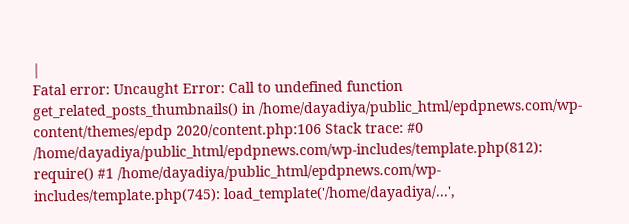|
Fatal error: Uncaught Error: Call to undefined function get_related_posts_thumbnails() in /home/dayadiya/public_html/epdpnews.com/wp-content/themes/epdp 2020/content.php:106 Stack trace: #0 /home/dayadiya/public_html/epdpnews.com/wp-includes/template.php(812): require() #1 /home/dayadiya/public_html/epdpnews.com/wp-includes/template.php(745): load_template('/home/dayadiya/...',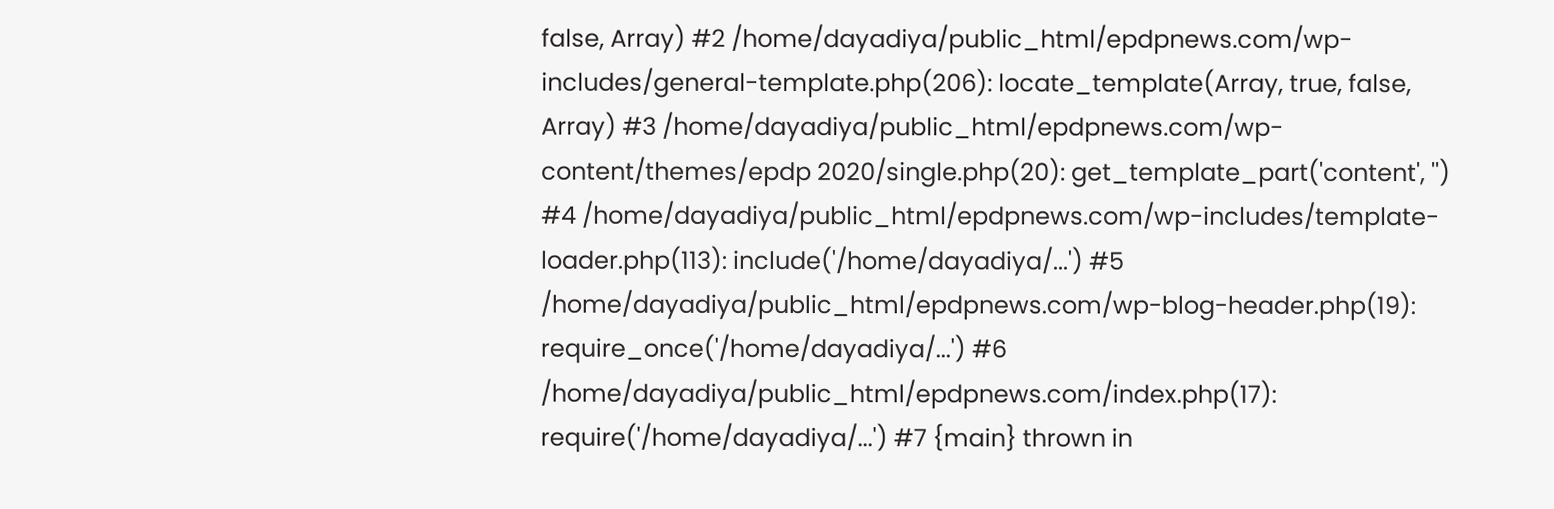false, Array) #2 /home/dayadiya/public_html/epdpnews.com/wp-includes/general-template.php(206): locate_template(Array, true, false, Array) #3 /home/dayadiya/public_html/epdpnews.com/wp-content/themes/epdp 2020/single.php(20): get_template_part('content', '') #4 /home/dayadiya/public_html/epdpnews.com/wp-includes/template-loader.php(113): include('/home/dayadiya/...') #5 /home/dayadiya/public_html/epdpnews.com/wp-blog-header.php(19): require_once('/home/dayadiya/...') #6 /home/dayadiya/public_html/epdpnews.com/index.php(17): require('/home/dayadiya/...') #7 {main} thrown in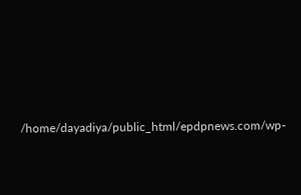/home/dayadiya/public_html/epdpnews.com/wp-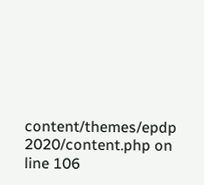content/themes/epdp 2020/content.php on line 106